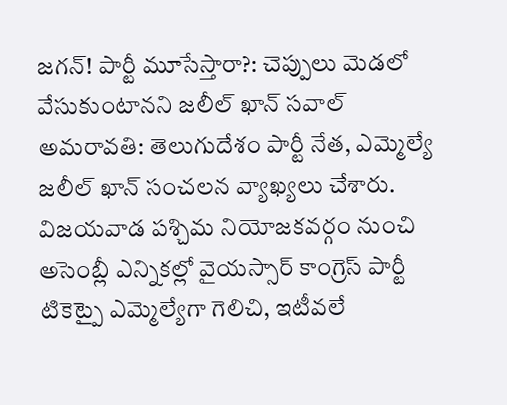జగన్! పార్టీ మూసేస్తారా?: చెప్పులు మెడలో వేసుకుంటానని జలీల్ ఖాన్ సవాల్
అమరావతి: తెలుగుదేశం పార్టీ నేత, ఎమ్మెల్యే జలీల్ ఖాన్ సంచలన వ్యాఖ్యలు చేశారు. విజయవాడ పశ్చిమ నియోజకవర్గం నుంచి అసెంబ్లీ ఎన్నికల్లో వైయస్సార్ కాంగ్రెస్ పార్టీ టికెట్పై ఎమ్మెల్యేగా గెలిచి, ఇటీవలే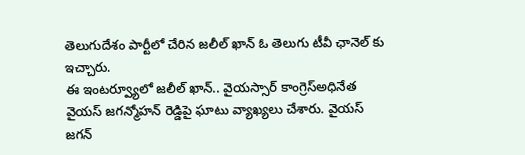తెలుగుదేశం పార్టీలో చేరిన జలీల్ ఖాన్ ఓ తెలుగు టీవీ ఛానెల్ కు ఇచ్చారు.
ఈ ఇంటర్వ్యూలో జలీల్ ఖాన్.. వైయస్సార్ కాంగ్రెస్అధినేత వైయస్ జగన్మోహన్ రెడ్డిపై ఘాటు వ్యాఖ్యలు చేశారు. వైయస్ జగన్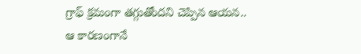గ్రాఫ్ క్రమంగా తగ్గుతోందని చెప్పిన ఆయన.. ఆ కారణంగానే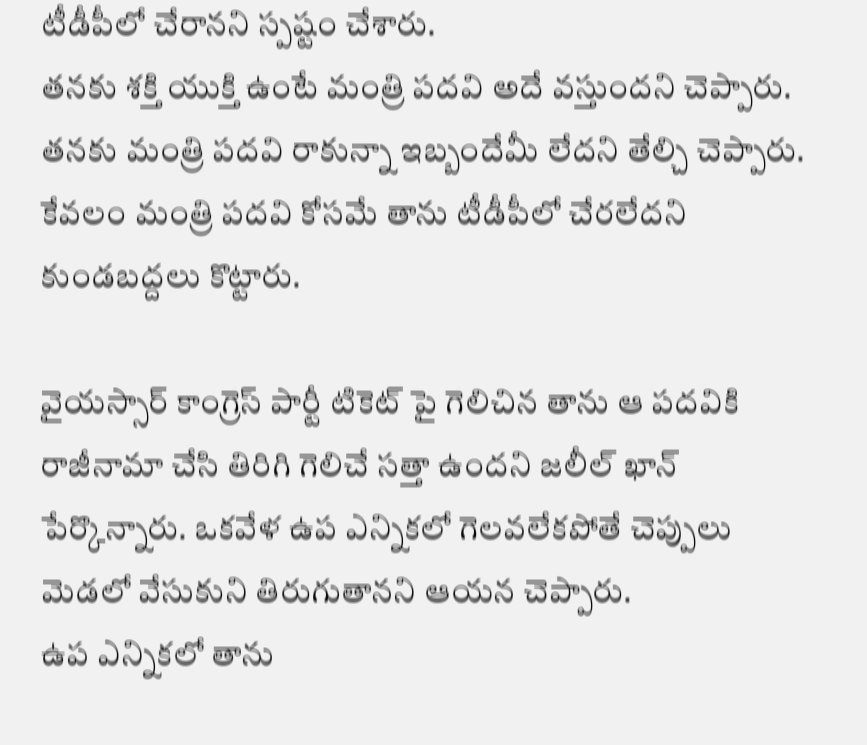టీడీపీలో చేరానని స్పష్టం చేశారు.
తనకు శక్తి యుక్తి ఉంటే మంత్రి పదవి అదే వస్తుందని చెప్పారు. తనకు మంత్రి పదవి రాకున్నా ఇబ్బందేమీ లేదని తేల్చి చెప్పారు. కేవలం మంత్రి పదవి కోసమే తాను టీడీపీలో చేరలేదని కుండబద్దలు కొట్టారు.

వైయస్సార్ కాంగ్రెస్ పార్టీ టికెట్ పై గెలిచిన తాను ఆ పదవికి రాజీనామా చేసి తిరిగి గెలిచే సత్తా ఉందని జలీల్ ఖాన్ పేర్కొన్నారు. ఒకవేళ ఉప ఎన్నికలో గెలవలేకపోతే చెప్పులు మెడలో వేసుకుని తిరుగుతానని ఆయన చెప్పారు.
ఉప ఎన్నికలో తాను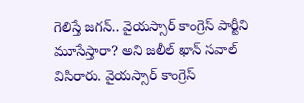గెలిస్తే జగన్.. వైయస్సార్ కాంగ్రెస్ పార్టీని మూసేస్తారా? అని జలీల్ ఖాన్ సవాల్ విసిరారు. వైయస్సార్ కాంగ్రెస్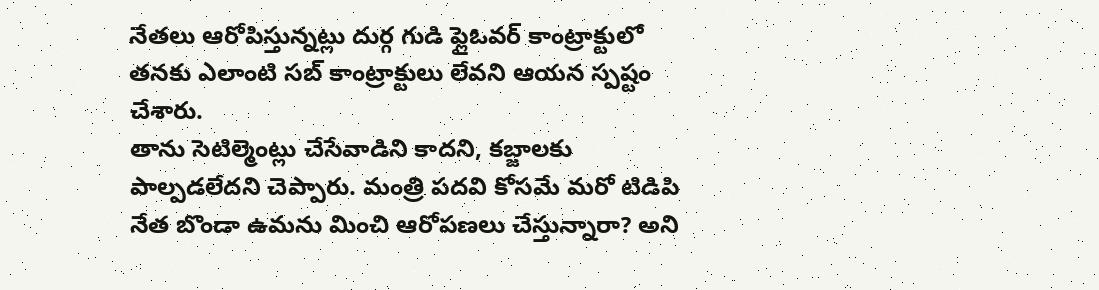నేతలు ఆరోపిస్తున్నట్లు దుర్గ గుడి ఫ్లైఓవర్ కాంట్రాక్టులో తనకు ఎలాంటి సబ్ కాంట్రాక్టులు లేవని ఆయన స్పష్టం చేశారు.
తాను సెటిల్మెంట్లు చేసేవాడిని కాదని, కబ్జాలకు పాల్పడలేదని చెప్పారు. మంత్రి పదవి కోసమే మరో టిడిపి నేత బొండా ఉమను మించి ఆరోపణలు చేస్తున్నారా? అని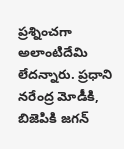ప్రశ్నించగా అలాంటిదేమి లేదన్నారు. ప్రధాని నరేంద్ర మోడీకి, బిజెపికి జగన్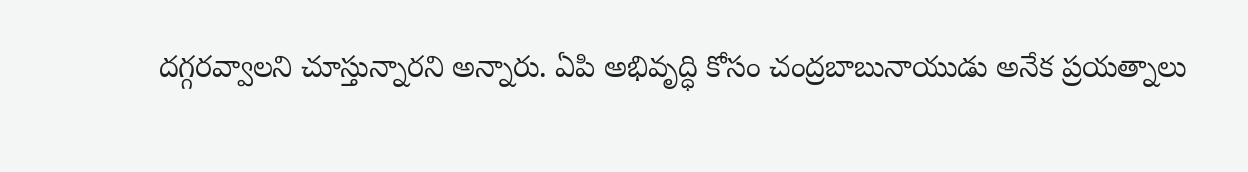దగ్గరవ్వాలని చూస్తున్నారని అన్నారు. ఏపి అభివృద్ధి కోసం చంద్రబాబునాయుడు అనేక ప్రయత్నాలు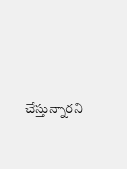చేస్తున్నారని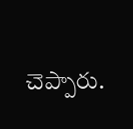చెప్పారు.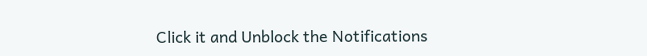Click it and Unblock the Notifications